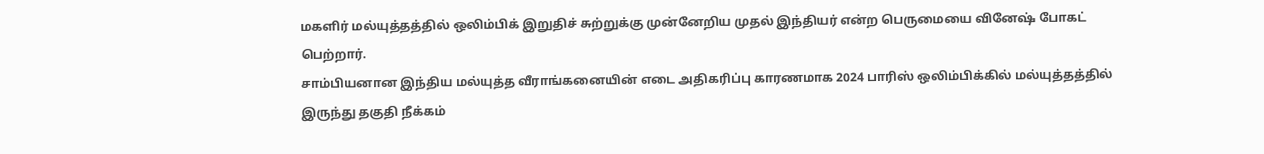மகளிர் மல்யுத்தத்தில் ஒலிம்பிக் இறுதிச் சுற்றுக்கு முன்னேறிய முதல் இந்தியர் என்ற பெருமையை வினேஷ் போகட் பெற்றார்.
சாம்பியனான இந்திய மல்யுத்த வீராங்கனையின் எடை அதிகரிப்பு காரணமாக 2024 பாரிஸ் ஒலிம்பிக்கில் மல்யுத்தத்தில் இருந்து தகுதி நீக்கம்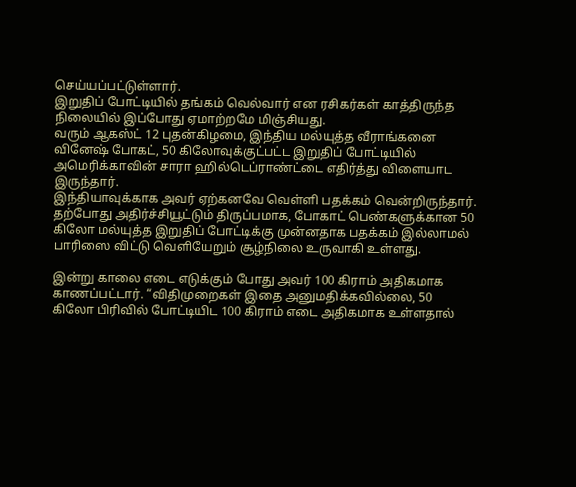செய்யப்பட்டுள்ளார்.
இறுதிப் போட்டியில் தங்கம் வெல்வார் என ரசிகர்கள் காத்திருந்த நிலையில் இப்போது ஏமாற்றமே மிஞ்சியது.
வரும் ஆகஸ்ட் 12 புதன்கிழமை, இந்திய மல்யுத்த வீராங்கனை வினேஷ் போகட், 50 கிலோவுக்குட்பட்ட இறுதிப் போட்டியில் அமெரிக்காவின் சாரா ஹில்டெப்ராண்ட்டை எதிர்த்து விளையாட இருந்தார்.
இந்தியாவுக்காக அவர் ஏற்கனவே வெள்ளி பதக்கம் வென்றிருந்தார். தற்போது அதிர்ச்சியூட்டும் திருப்பமாக, போகாட் பெண்களுக்கான 50 கிலோ மல்யுத்த இறுதிப் போட்டிக்கு முன்னதாக பதக்கம் இல்லாமல் பாரிஸை விட்டு வெளியேறும் சூழ்நிலை உருவாகி உள்ளது.

இன்று காலை எடை எடுக்கும் போது அவர் 100 கிராம் அதிகமாக காணப்பட்டார். “விதிமுறைகள் இதை அனுமதிக்கவில்லை, 50 கிலோ பிரிவில் போட்டியிட 100 கிராம் எடை அதிகமாக உள்ளதால்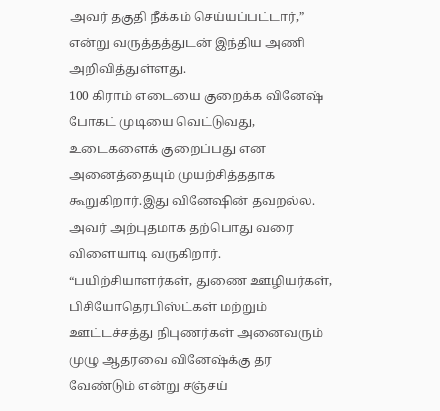அவர் தகுதி நீக்கம் செய்யப்பட்டார்,” என்று வருத்தத்துடன் இந்திய அணி அறிவித்துள்ளது.
100 கிராம் எடையை குறைக்க வினேஷ் போகட் முடியை வெட்டுவது, உடைகளைக் குறைப்பது என அனைத்தையும் முயற்சித்ததாக கூறுகிறார்.இது வினேஷின் தவறல்ல. அவர் அற்புதமாக தற்பொது வரை விளையாடி வருகிறார்.
“பயிற்சியாளர்கள், துணை ஊழியர்கள், பிசியோதெரபிஸ்ட்கள் மற்றும் ஊட்டச்சத்து நிபுணர்கள் அனைவரும் முழு ஆதரவை வினேஷ்க்கு தர வேண்டும் என்று சஞ்சய்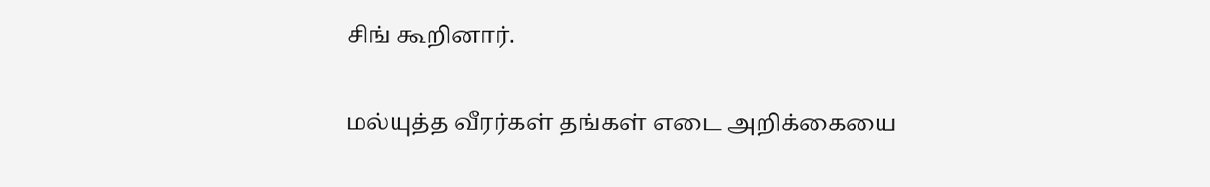சிங் கூறினார்.

மல்யுத்த வீரர்கள் தங்கள் எடை அறிக்கையை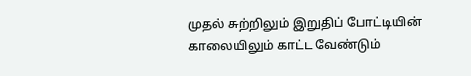முதல் சுற்றிலும் இறுதிப் போட்டியின் காலையிலும் காட்ட வேண்டும்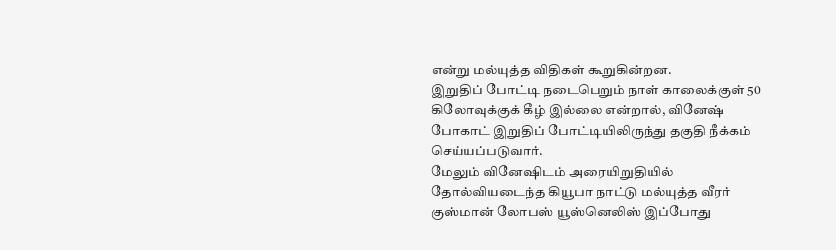என்று மல்யுத்த விதிகள் கூறுகின்றன.
இறுதிப் போட்டி நடைபெறும் நாள் காலைக்குள் 50 கிலோவுக்குக் கீழ் இல்லை என்றால், வினேஷ் போகாட் இறுதிப் போட்டியிலிருந்து தகுதி நீக்கம் செய்யப்படுவார்.
மேலும் வினேஷிடம் அரையிறுதியில் தோல்வியடைந்த கியூபா நாட்டு மல்யுத்த வீரர் குஸ்மான் லோபஸ் யூஸ்னெலிஸ் இப்போது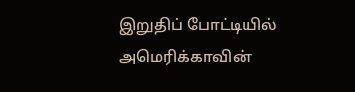இறுதிப் போட்டியில் அமெரிக்காவின்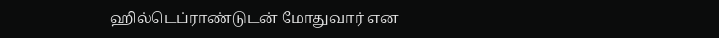ஹில்டெப்ராண்டுடன் மோதுவார் என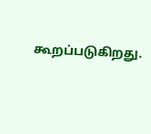கூறப்படுகிறது.